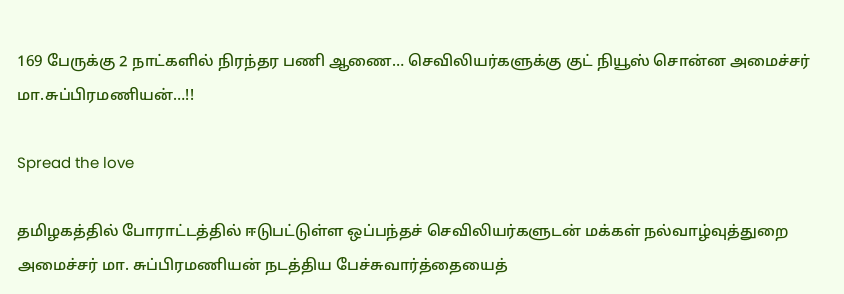169 பேருக்கு 2 நாட்களில் நிரந்தர பணி ஆணை… செவிலியர்களுக்கு குட் நியூஸ் சொன்ன அமைச்சர் மா.சுப்பிரமணியன்…!!

Spread the love

தமிழகத்தில் போராட்டத்தில் ஈடுபட்டுள்ள ஒப்பந்தச் செவிலியர்களுடன் மக்கள் நல்வாழ்வுத்துறை அமைச்சர் மா. சுப்பிரமணியன் நடத்திய பேச்சுவார்த்தையைத்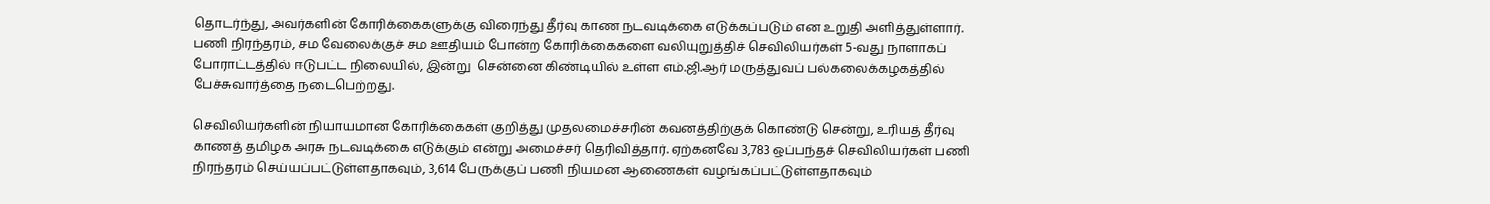தொடர்ந்து, அவர்களின் கோரிக்கைகளுக்கு விரைந்து தீர்வு காண நடவடிக்கை எடுக்கப்படும் என உறுதி அளித்துள்ளார்.  பணி நிரந்தரம், சம வேலைக்குச் சம ஊதியம் போன்ற கோரிக்கைகளை வலியுறுத்திச் செவிலியர்கள் 5-வது நாளாகப் போராட்டத்தில் ஈடுபட்ட நிலையில், இன்று  சென்னை கிண்டியில் உள்ள எம்.ஜி.ஆர் மருத்துவப் பல்கலைக்கழகத்தில் பேச்சுவார்த்தை நடைபெற்றது.

செவிலியர்களின் நியாயமான கோரிக்கைகள் குறித்து முதலமைச்சரின் கவனத்திற்குக் கொண்டு சென்று, உரியத் தீர்வு காணத் தமிழக அரசு நடவடிக்கை எடுக்கும் என்று அமைச்சர் தெரிவித்தார். ஏற்கனவே 3,783 ஒப்பந்தச் செவிலியர்கள் பணி நிரந்தரம் செய்யப்பட்டுள்ளதாகவும், 3,614 பேருக்குப் பணி நியமன ஆணைகள் வழங்கப்பட்டுள்ளதாகவும்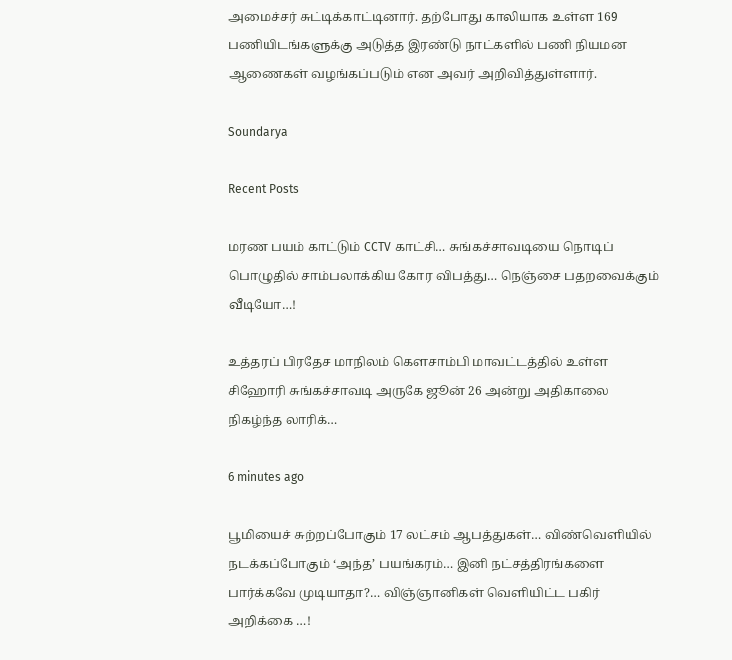அமைச்சர் சுட்டிக்காட்டினார். தற்போது காலியாக உள்ள 169 பணியிடங்களுக்கு அடுத்த இரண்டு நாட்களில் பணி நியமன ஆணைகள் வழங்கப்படும் என அவர் அறிவித்துள்ளார்.

Soundarya

Recent Posts

மரண பயம் காட்டும் CCTV காட்சி… சுங்கச்சாவடியை நொடிப் பொழுதில் சாம்பலாக்கிய கோர விபத்து… நெஞ்சை பதறவைக்கும் வீடியோ…!

உத்தரப் பிரதேச மாநிலம் கௌசாம்பி மாவட்டத்தில் உள்ள சிஹோரி சுங்கச்சாவடி அருகே ஜூன் 26 அன்று அதிகாலை நிகழ்ந்த லாரிக்…

6 minutes ago

பூமியைச் சுற்றப்போகும் 17 லட்சம் ஆபத்துகள்… விண்வெளியில் நடக்கப்போகும் ‘அந்த’ பயங்கரம்… இனி நட்சத்திரங்களை பார்க்கவே முடியாதா?… விஞ்ஞானிகள் வெளியிட்ட பகிர் அறிக்கை …!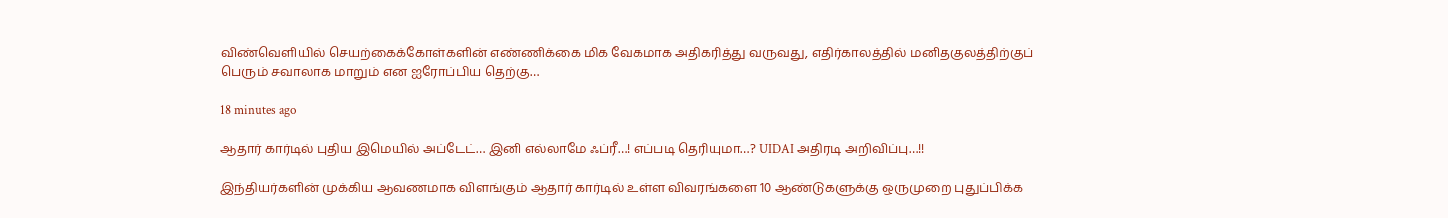விண்வெளியில் செயற்கைக்கோள்களின் எண்ணிக்கை மிக வேகமாக அதிகரித்து வருவது, எதிர்காலத்தில் மனிதகுலத்திற்குப் பெரும் சவாலாக மாறும் என ஐரோப்பிய தெற்கு…

18 minutes ago

ஆதார் கார்டில் புதிய இமெயில் அப்டேட்… இனி எல்லாமே ஃப்ரீ…! எப்படி தெரியுமா…? UIDAI அதிரடி அறிவிப்பு…!!

இந்தியர்களின் முக்கிய ஆவணமாக விளங்கும் ஆதார் கார்டில் உள்ள விவரங்களை 10 ஆண்டுகளுக்கு ஒருமுறை புதுப்பிக்க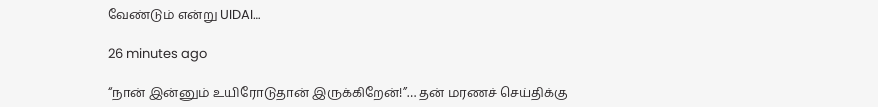வேண்டும் என்று UIDAI…

26 minutes ago

“நான் இன்னும் உயிரோடுதான் இருக்கிறேன்!”… தன் மரணச் செய்திக்கு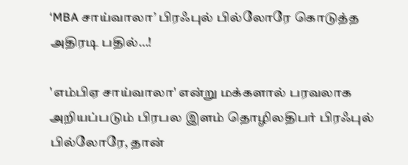‘MBA சாய்வாலா’ பிரஃபுல் பில்லோரே கொடுத்த அதிரடி பதில்…!

'எம்பிஏ சாய்வாலா' என்று மக்களால் பரவலாக அறியப்படும் பிரபல இளம் தொழிலதிபர் பிரஃபுல் பில்லோரே, தான்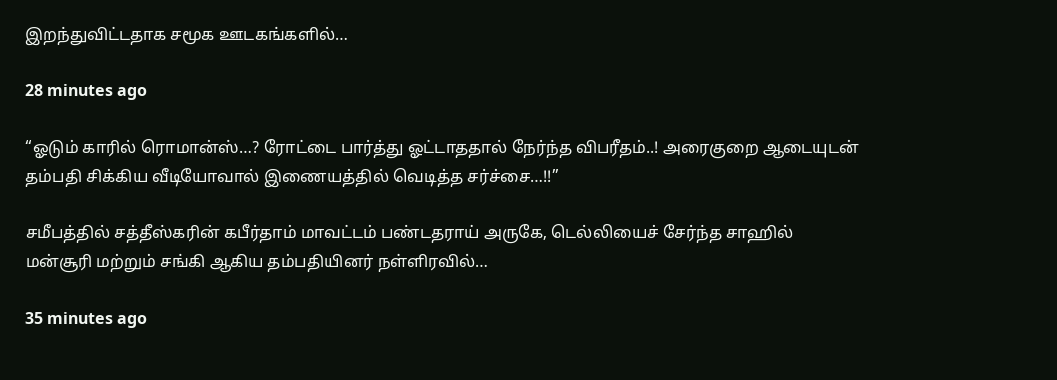இறந்துவிட்டதாக சமூக ஊடகங்களில்…

28 minutes ago

“ஓடும் காரில் ரொமான்ஸ்…? ரோட்டை பார்த்து ஓட்டாததால் நேர்ந்த விபரீதம்..! அரைகுறை ஆடையுடன் தம்பதி சிக்கிய வீடியோவால் இணையத்தில் வெடித்த சர்ச்சை…!!”

சமீபத்தில் சத்தீஸ்கரின் கபீர்தாம் மாவட்டம் பண்டதராய் அருகே, டெல்லியைச் சேர்ந்த சாஹில் மன்சூரி மற்றும் சங்கி ஆகிய தம்பதியினர் நள்ளிரவில்…

35 minutes ago